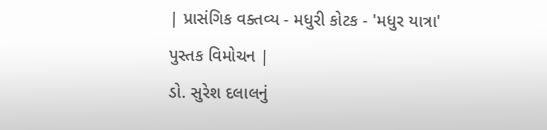| પ્રાસંગિક વક્તવ્ય - મધુરી કોટક - 'મધુર યાત્રા'
પુસ્તક વિમોચન |
ડો. સુરેશ દલાલનું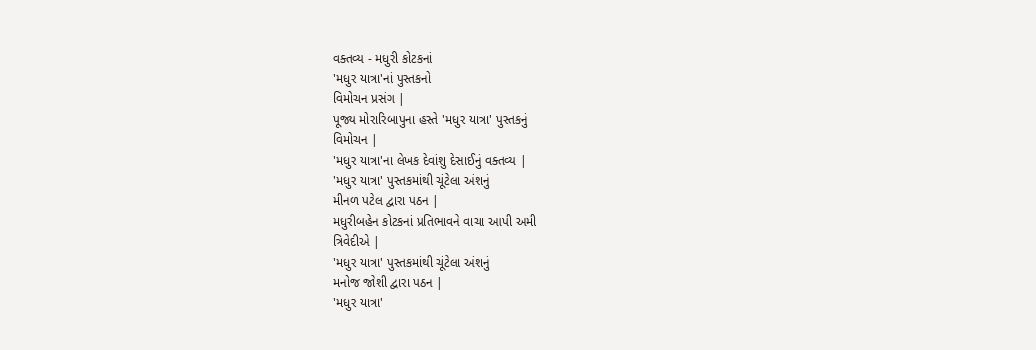વક્તવ્ય - મધુરી કોટકનાં
'મધુર યાત્રા'નાં પુસ્તકનો
વિમોચન પ્રસંગ |
પૂજ્ય મોરારિબાપુના હસ્તે 'મધુર યાત્રા' પુસ્તકનું
વિમોચન |
'મધુર યાત્રા'ના લેખક દેવાંશુ દેસાઈનું વક્તવ્ય |
'મધુર યાત્રા' પુસ્તકમાંથી ચૂંટેલા અંશનું
મીનળ પટેલ દ્વારા પઠન |
મધુરીબહેન કોટકનાં પ્રતિભાવને વાચા આપી અમી
ત્રિવેદીએ |
'મધુર યાત્રા' પુસ્તકમાંથી ચૂંટેલા અંશનું
મનોજ જોશી દ્વારા પઠન |
'મધુર યાત્રા'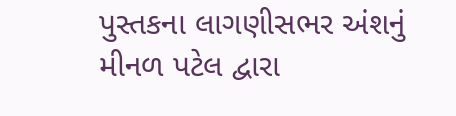પુસ્તકના લાગણીસભર અંશનું
મીનળ પટેલ દ્વારા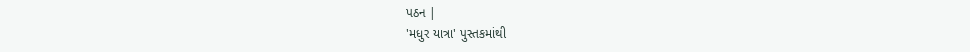પઠન |
'મધુર યાત્રા' પુસ્તકમાંથી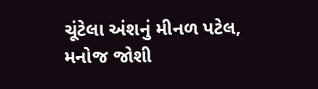ચૂંટેલા અંશનું મીનળ પટેલ,
મનોજ જોશી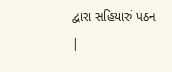દ્વારા સહિયારું પઠન |